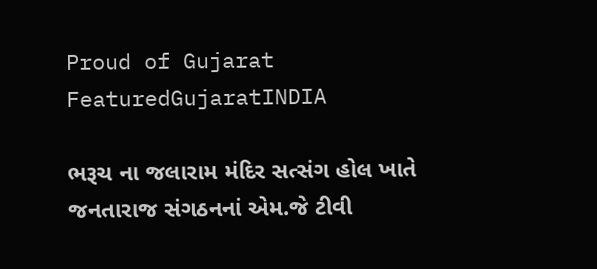Proud of Gujarat
FeaturedGujaratINDIA

ભરૂચ ના જલારામ મંદિર સત્સંગ હોલ ખાતે જનતારાજ સંગઠનનાં એમ.જે ટીવી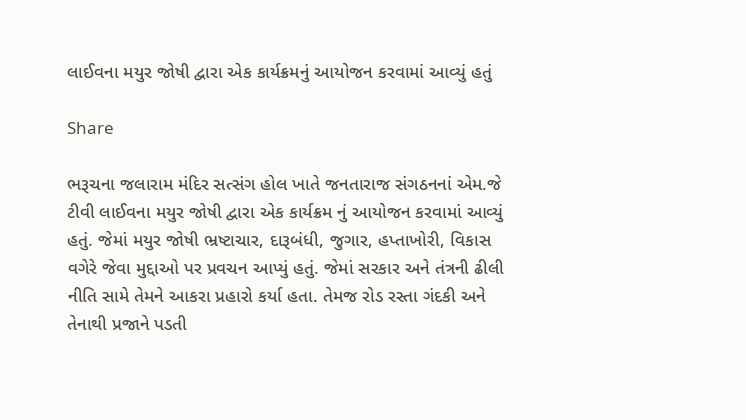લાઈવના મયુર જોષી દ્વારા એક કાર્યક્રમનું આયોજન કરવામાં આવ્યું હતું

Share

ભરૂચના જલારામ મંદિર સત્સંગ હોલ ખાતે જનતારાજ સંગઠનનાં એમ.જે ટીવી લાઈવના મયુર જોષી દ્વારા એક કાર્યક્રમ નું આયોજન કરવામાં આવ્યું હતું. જેમાં મયુર જોષી ભ્રષ્ટાચાર, દારૂબંધી, જુગાર, હપ્તાખોરી, વિકાસ વગેરે જેવા મુદ્દાઓ પર પ્રવચન આપ્યું હતું. જેમાં સરકાર અને તંત્રની ઢીલી નીતિ સામે તેમને આકરા પ્રહારો કર્યા હતા. તેમજ રોડ રસ્તા ગંદકી અને તેનાથી પ્રજાને પડતી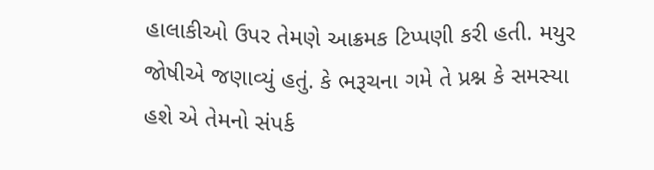હાલાકીઓ ઉપર તેમણે આક્રમક ટિપ્પણી કરી હતી. મયુર જોષીએ જણાવ્યું હતું. કે ભરૂચના ગમે તે પ્રશ્ન કે સમસ્યા હશે એ તેમનો સંપર્ક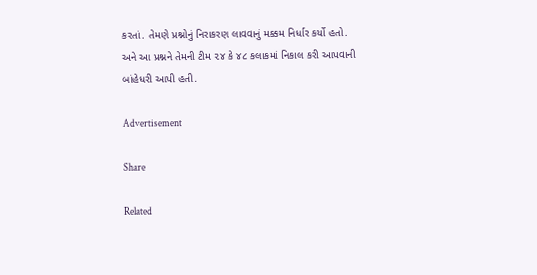કરતાં. તેમણે પ્રશ્નોનું નિરાકરણ લાવવાનું મક્કમ નિર્ધાર કર્યો હતો. અને આ પ્રશ્નને તેમની ટીમ ૨૪ કે ૪૮ કલાકમાં નિકાલ કરી આપવાની બાંહેધરી આપી હતી.

Advertisement

Share

Related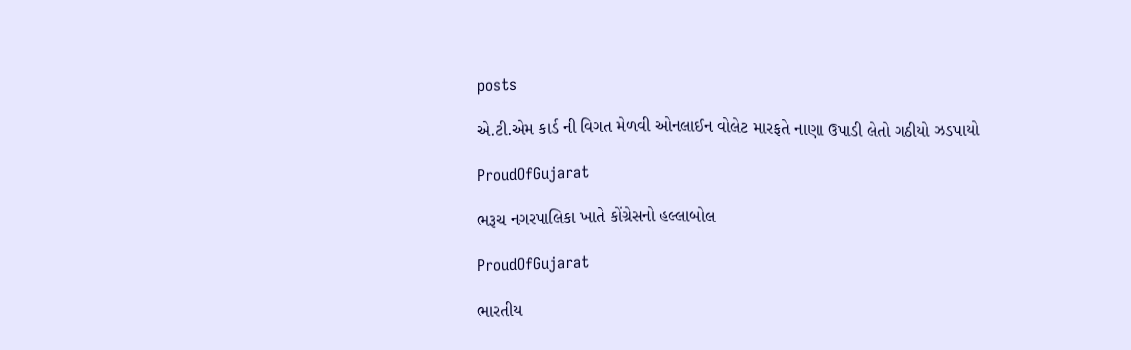posts

એ.ટી.એમ કાર્ડ ની વિગત મેળવી ઓનલાઈન વોલેટ મારફતે નાણા ઉપાડી લેતો ગઠીયો ઝડપાયો

ProudOfGujarat

ભરૂચ નગરપાલિકા ખાતે કોંગ્રેસનો હલ્લાબોલ

ProudOfGujarat

ભારતીય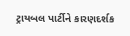ટ્રાયબલ પાર્ટીને કારણદર્શક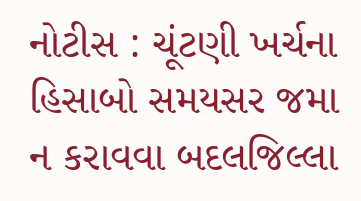નોટીસ : ચૂંટણી ખર્ચના હિસાબો સમયસર જમા ન કરાવવા બદલજિલ્લા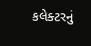કલેક્ટરનું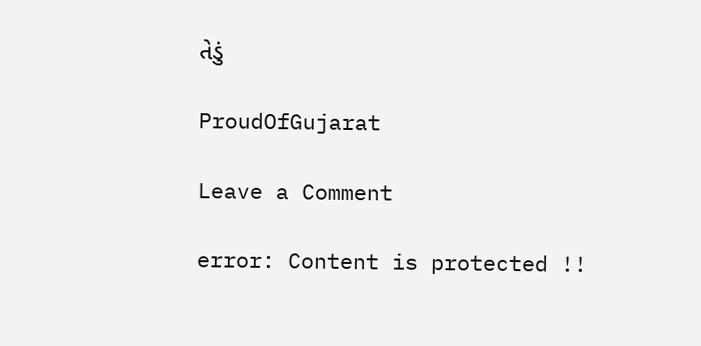તેડું

ProudOfGujarat

Leave a Comment

error: Content is protected !!